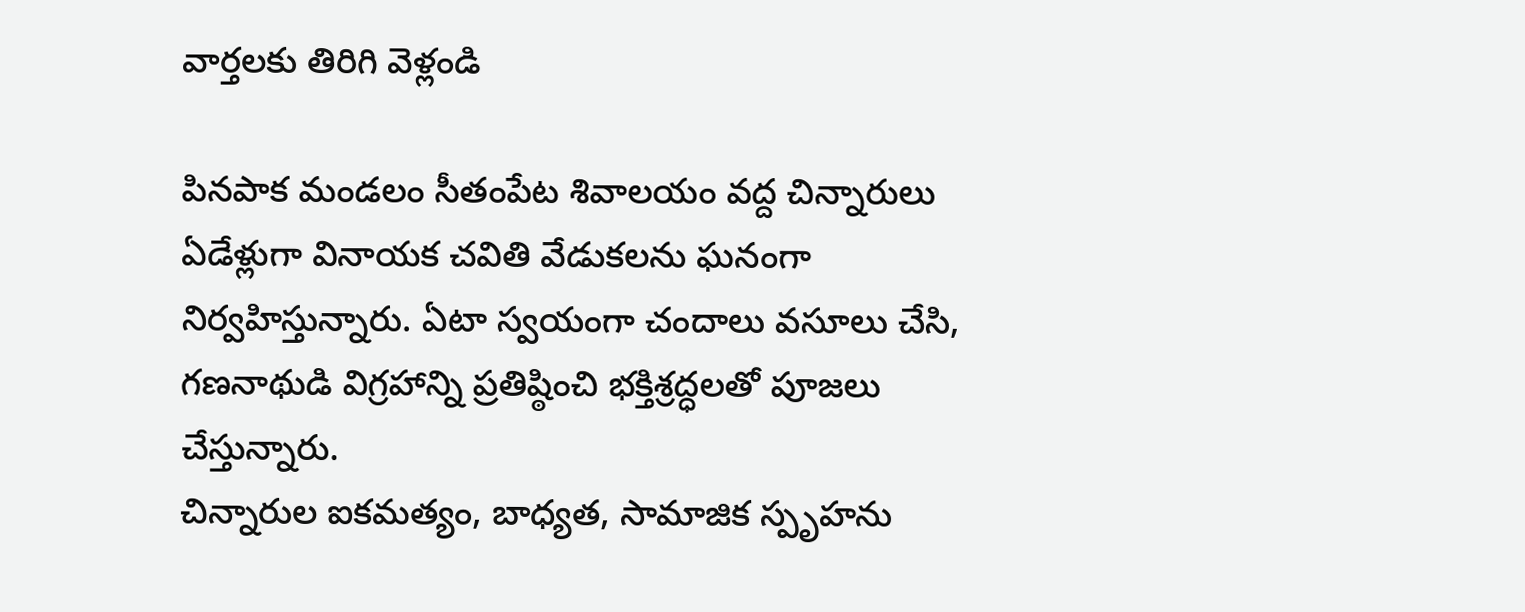వార్తలకు తిరిగి వెళ్లండి

పినపాక మండలం సీతంపేట శివాలయం వద్ద చిన్నారులు ఏడేళ్లుగా వినాయక చవితి వేడుకలను ఘనంగా నిర్వహిస్తున్నారు. ఏటా స్వయంగా చందాలు వసూలు చేసి, గణనాథుడి విగ్రహాన్ని ప్రతిష్ఠించి భక్తిశ్రద్ధలతో పూజలు చేస్తున్నారు.
చిన్నారుల ఐకమత్యం, బాధ్యత, సామాజిక స్పృహను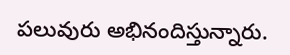పలువురు అభినందిస్తున్నారు.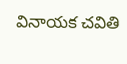వినాయక చవితి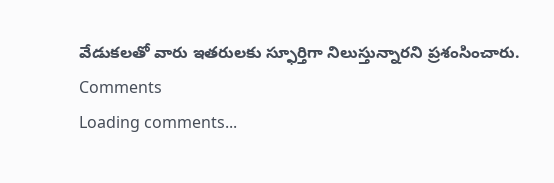వేడుకలతో వారు ఇతరులకు స్ఫూర్తిగా నిలుస్తున్నారని ప్రశంసించారు.
Comments
Loading comments...